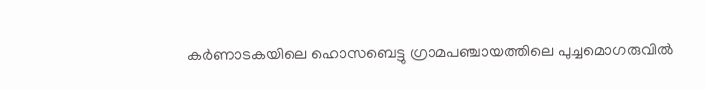കർണാടകയിലെ ഹൊസബെട്ടു ഗ്രാമപഞ്ചായത്തിലെ പുച്ചമൊഗരുവിൽ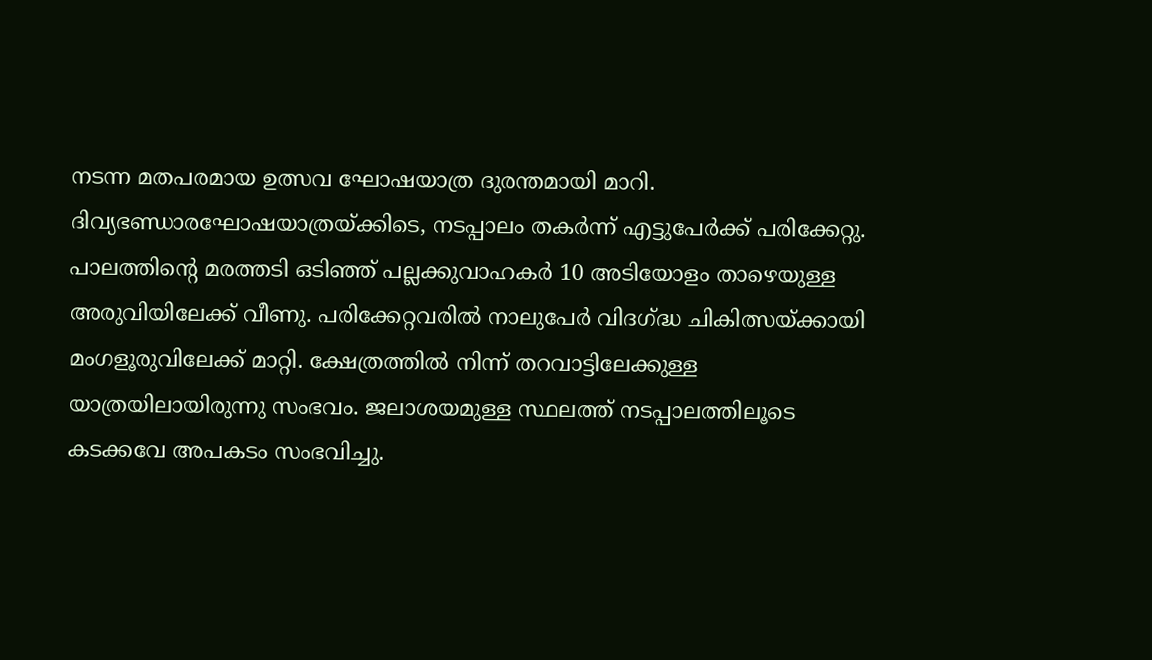നടന്ന മതപരമായ ഉത്സവ ഘോഷയാത്ര ദുരന്തമായി മാറി. ദിവ്യഭണ്ഡാരഘോഷയാത്രയ്ക്കിടെ, നടപ്പാലം തകർന്ന് എട്ടുപേർക്ക് പരിക്കേറ്റു. പാലത്തിന്റെ മരത്തടി ഒടിഞ്ഞ് പല്ലക്കുവാഹകർ 10 അടിയോളം താഴെയുള്ള അരുവിയിലേക്ക് വീണു. പരിക്കേറ്റവരിൽ നാലുപേർ വിദഗ്ദ്ധ ചികിത്സയ്ക്കായി മംഗളൂരുവിലേക്ക് മാറ്റി. ക്ഷേത്രത്തിൽ നിന്ന് തറവാട്ടിലേക്കുള്ള യാത്രയിലായിരുന്നു സംഭവം. ജലാശയമുള്ള സ്ഥലത്ത് നടപ്പാലത്തിലൂടെ കടക്കവേ അപകടം സംഭവിച്ചു.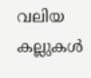വലിയ കല്ലുകൾ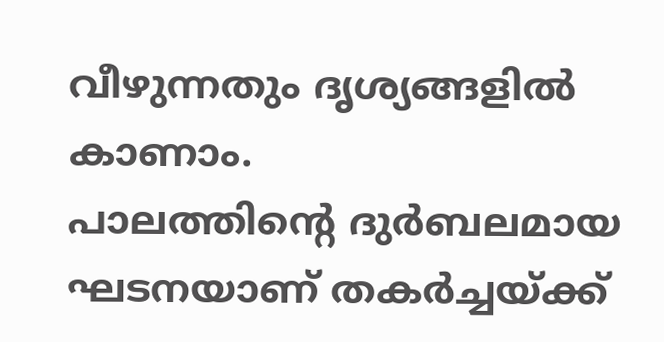വീഴുന്നതും ദൃശ്യങ്ങളിൽ കാണാം.
പാലത്തിന്റെ ദുർബലമായ ഘടനയാണ് തകർച്ചയ്ക്ക്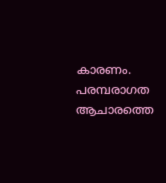കാരണം. പരമ്പരാഗത ആചാരത്തെ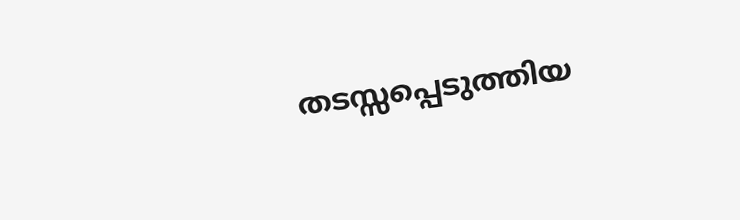തടസ്സപ്പെടുത്തിയ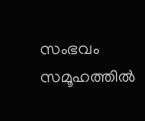സംഭവം സമൂഹത്തിൽ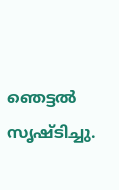ഞെട്ടൽ സൃഷ്ടിച്ചു.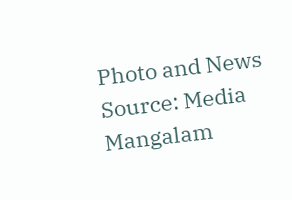Photo and News Source: Media Mangalam